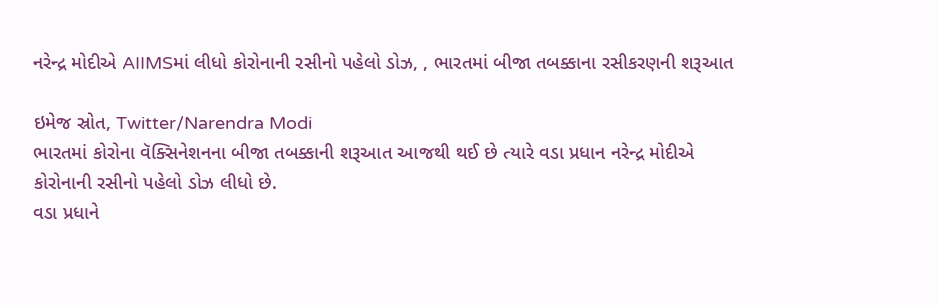નરેન્દ્ર મોદીએ AIIMSમાં લીધો કોરોનાની રસીનો પહેલો ડોઝ, , ભારતમાં બીજા તબક્કાના રસીકરણની શરૂઆત

ઇમેજ સ્રોત, Twitter/Narendra Modi
ભારતમાં કોરોના વૅક્સિનેશનના બીજા તબક્કાની શરૂઆત આજથી થઈ છે ત્યારે વડા પ્રધાન નરેન્દ્ર મોદીએ કોરોનાની રસીનો પહેલો ડોઝ લીધો છે.
વડા પ્રધાને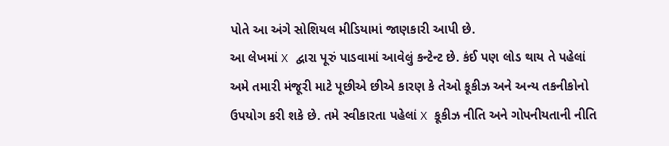પોતે આ અંગે સોશિયલ મીડિયામાં જાણકારી આપી છે.
આ લેખમાં X દ્વારા પૂરું પાડવામાં આવેલું કન્ટેન્ટ છે. કંઈ પણ લોડ થાય તે પહેલાં અમે તમારી મંજૂરી માટે પૂછીએ છીએ કારણ કે તેઓ કૂકીઝ અને અન્ય તકનીકોનો ઉપયોગ કરી શકે છે. તમે સ્વીકારતા પહેલાં X કૂકીઝ નીતિ અને ગોપનીયતાની નીતિ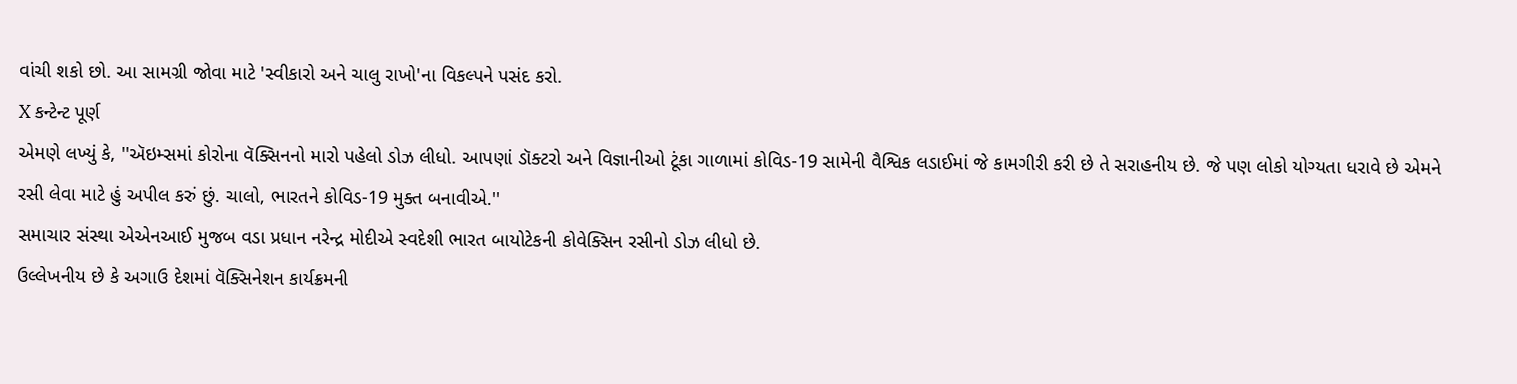વાંચી શકો છો. આ સામગ્રી જોવા માટે 'સ્વીકારો અને ચાલુ રાખો'ના વિકલ્પને પસંદ કરો.
X કન્ટેન્ટ પૂર્ણ
એમણે લખ્યું કે, ''ઍઇમ્સમાં કોરોના વૅક્સિનનો મારો પહેલો ડોઝ લીધો. આપણાં ડૉક્ટરો અને વિજ્ઞાનીઓ ટૂંકા ગાળામાં કોવિડ-19 સામેની વૈશ્વિક લડાઈમાં જે કામગીરી કરી છે તે સરાહનીય છે. જે પણ લોકો યોગ્યતા ધરાવે છે એમને રસી લેવા માટે હું અપીલ કરું છું. ચાલો, ભારતને કોવિડ-19 મુક્ત બનાવીએ.''
સમાચાર સંસ્થા એએનઆઈ મુજબ વડા પ્રધાન નરેન્દ્ર મોદીએ સ્વદેશી ભારત બાયોટેકની કોવેક્સિન રસીનો ડોઝ લીધો છે.
ઉલ્લેખનીય છે કે અગાઉ દેશમાં વૅક્સિનેશન કાર્યક્રમની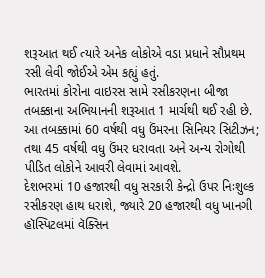શરૂઆત થઈ ત્યારે અનેક લોકોએ વડા પ્રધાને સૌપ્રથમ રસી લેવી જોઈએ એમ કહ્યું હતું.
ભારતમાં કોરોના વાઇરસ સામે રસીકરણના બીજા તબક્કાના અભિયાનની શરૂઆત 1 માર્ચથી થઈ રહી છે.
આ તબક્કામાં 60 વર્ષથી વધુ ઉંમરના સિનિયર સિટીઝન; તથા 45 વર્ષથી વધુ ઉંમર ધરાવતા અને અન્ય રોગોથી પીડિત લોકોને આવરી લેવામાં આવશે.
દેશભરમાં 10 હજારથી વધુ સરકારી કેન્દ્રો ઉપર નિઃશુલ્ક રસીકરણ હાથ ધરાશે, જ્યારે 20 હજારથી વધુ ખાનગી હૉસ્પિટલમાં વૅક્સિન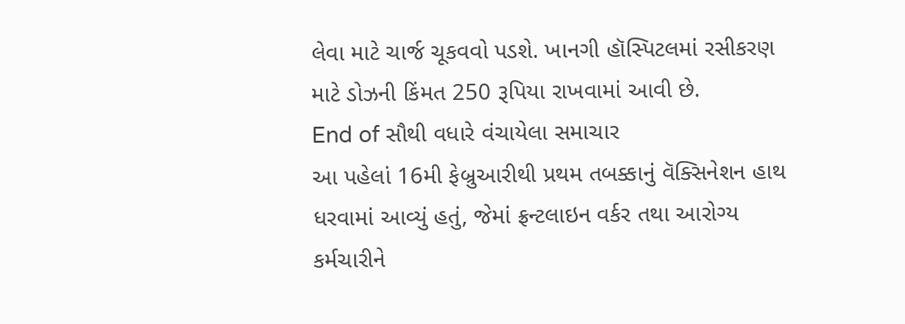લેવા માટે ચાર્જ ચૂકવવો પડશે. ખાનગી હૉસ્પિટલમાં રસીકરણ માટે ડોઝની કિંમત 250 રૂપિયા રાખવામાં આવી છે.
End of સૌથી વધારે વંચાયેલા સમાચાર
આ પહેલાં 16મી ફેબ્રુઆરીથી પ્રથમ તબક્કાનું વૅક્સિનેશન હાથ ધરવામાં આવ્યું હતું, જેમાં ફ્રન્ટલાઇન વર્કર તથા આરોગ્ય કર્મચારીને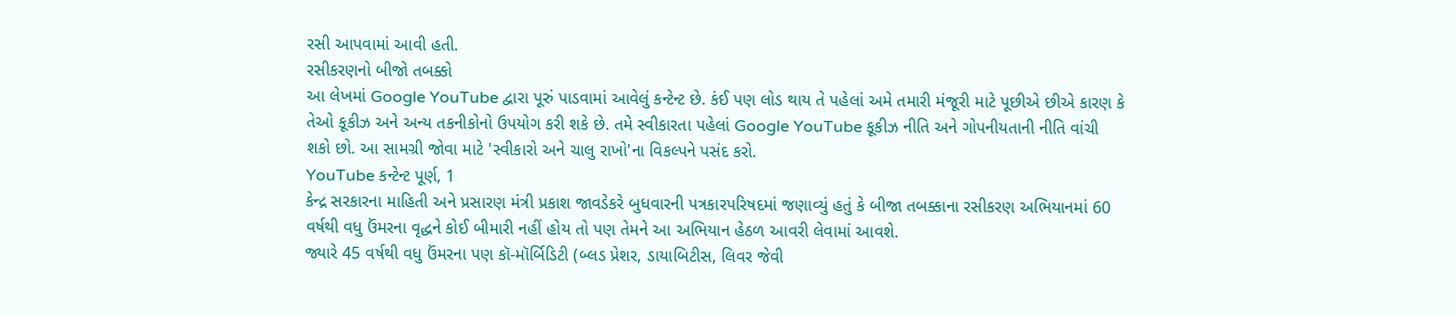રસી આપવામાં આવી હતી.
રસીકરણનો બીજો તબક્કો
આ લેખમાં Google YouTube દ્વારા પૂરું પાડવામાં આવેલું કન્ટેન્ટ છે. કંઈ પણ લોડ થાય તે પહેલાં અમે તમારી મંજૂરી માટે પૂછીએ છીએ કારણ કે તેઓ કૂકીઝ અને અન્ય તકનીકોનો ઉપયોગ કરી શકે છે. તમે સ્વીકારતા પહેલાં Google YouTube કૂકીઝ નીતિ અને ગોપનીયતાની નીતિ વાંચી શકો છો. આ સામગ્રી જોવા માટે 'સ્વીકારો અને ચાલુ રાખો'ના વિકલ્પને પસંદ કરો.
YouTube કન્ટેન્ટ પૂર્ણ, 1
કેન્દ્ર સરકારના માહિતી અને પ્રસારણ મંત્રી પ્રકાશ જાવડેકરે બુધવારની પત્રકારપરિષદમાં જણાવ્યું હતું કે બીજા તબક્કાના રસીકરણ અભિયાનમાં 60 વર્ષથી વધુ ઉંમરના વૃદ્ધને કોઈ બીમારી નહીં હોય તો પણ તેમને આ અભિયાન હેઠળ આવરી લેવામાં આવશે.
જ્યારે 45 વર્ષથી વધુ ઉંમરના પણ કૉ-મૉર્બિડિટી (બ્લડ પ્રેશર, ડાયાબિટીસ, લિવર જેવી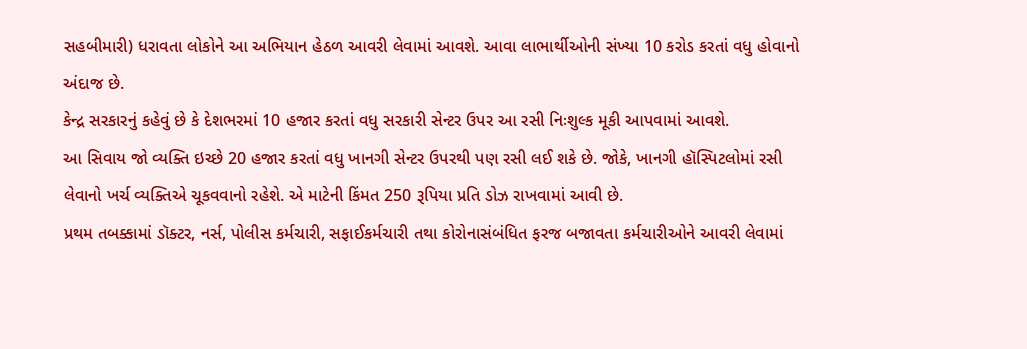સહબીમારી) ધરાવતા લોકોને આ અભિયાન હેઠળ આવરી લેવામાં આવશે. આવા લાભાર્થીઓની સંખ્યા 10 કરોડ કરતાં વધુ હોવાનો અંદાજ છે.
કેન્દ્ર સરકારનું કહેવું છે કે દેશભરમાં 10 હજાર કરતાં વધુ સરકારી સેન્ટર ઉપર આ રસી નિઃશુલ્ક મૂકી આપવામાં આવશે.
આ સિવાય જો વ્યક્તિ ઇચ્છે 20 હજાર કરતાં વધુ ખાનગી સેન્ટર ઉપરથી પણ રસી લઈ શકે છે. જોકે, ખાનગી હૉસ્પિટલોમાં રસી લેવાનો ખર્ચ વ્યક્તિએ ચૂકવવાનો રહેશે. એ માટેની કિંમત 250 રૂપિયા પ્રતિ ડોઝ રાખવામાં આવી છે.
પ્રથમ તબક્કામાં ડૉક્ટર, નર્સ, પોલીસ કર્મચારી, સફાઈકર્મચારી તથા કોરોનાસંબંધિત ફરજ બજાવતા કર્મચારીઓને આવરી લેવામાં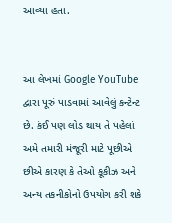આવ્યા હતા.


આ લેખમાં Google YouTube દ્વારા પૂરું પાડવામાં આવેલું કન્ટેન્ટ છે. કંઈ પણ લોડ થાય તે પહેલાં અમે તમારી મંજૂરી માટે પૂછીએ છીએ કારણ કે તેઓ કૂકીઝ અને અન્ય તકનીકોનો ઉપયોગ કરી શકે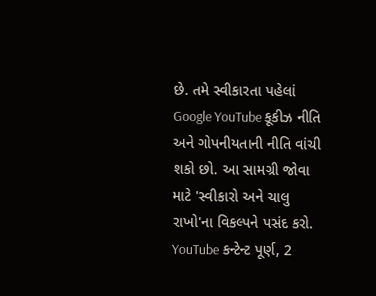છે. તમે સ્વીકારતા પહેલાં Google YouTube કૂકીઝ નીતિ અને ગોપનીયતાની નીતિ વાંચી શકો છો. આ સામગ્રી જોવા માટે 'સ્વીકારો અને ચાલુ રાખો'ના વિકલ્પને પસંદ કરો.
YouTube કન્ટેન્ટ પૂર્ણ, 2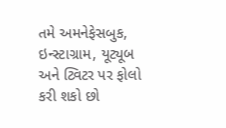તમે અમનેફેસબુક, ઇન્સ્ટાગ્રામ, યૂટ્યૂબ અને ટ્વિટર પર ફોલો કરી શકો છો